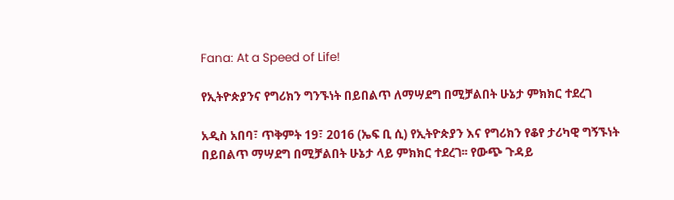Fana: At a Speed of Life!

የኢትዮጵያንና የግሪክን ግንኙነት በይበልጥ ለማሣደግ በሚቻልበት ሁኔታ ምክክር ተደረገ

አዲስ አበባ፣ ጥቅምት 19፣ 2016 (ኤፍ ቢ ሲ) የኢትዮጵያን እና የግሪክን የቆየ ታሪካዊ ግኝኙነት በይበልጥ ማሣደግ በሚቻልበት ሁኔታ ላይ ምክክር ተደረገ፡፡ የውጭ ጉዳይ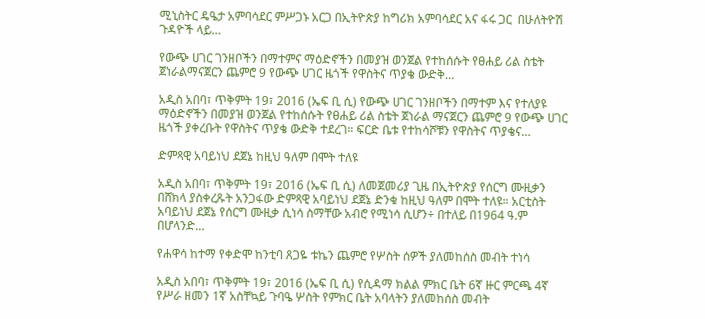ሚኒስትር ዴዔታ አምባሳደር ምሥጋኑ አርጋ በኢትዮጵያ ከግሪክ አምባሳደር አና ፋሩ ጋር  በሁለትዮሽ ጉዳዮች ላይ…

የውጭ ሀገር ገንዘቦችን በማተምና ማዕድኖችን በመያዝ ወንጀል የተከሰሱት የፀሐይ ሪል ስቴት ጀነራልማናጀርን ጨምሮ 9 የውጭ ሀገር ዜጎች የዋስትና ጥያቄ ውድቅ…

አዲስ አበባ፣ ጥቅምት 19፣ 2016 (ኤፍ ቢ ሲ) የውጭ ሀገር ገንዘቦችን በማተም እና የተለያዩ ማዕድኖችን በመያዝ ወንጀል የተከሰሱት የፀሐይ ሪል ስቴት ጀነራል ማናጀርን ጨምሮ 9 የውጭ ሀገር ዜጎች ያቀረቡት የዋስትና ጥያቄ ውድቅ ተደረገ። ፍርድ ቤቱ የተከሳሾቹን የዋስትና ጥያቄና…

ድምጻዊ አባይነህ ደጀኔ ከዚህ ዓለም በሞት ተለዩ

አዲስ አበባ፣ ጥቅምት 19፣ 2016 (ኤፍ ቢ ሲ) ለመጀመሪያ ጊዜ በኢትዮጵያ የሰርግ ሙዚቃን በሸክላ ያስቀረጹት አንጋፋው ድምጻዊ አባይነህ ደጀኔ ድንቁ ከዚህ ዓለም በሞት ተለዩ። አርቲስት አባይነህ ደጀኔ የሰርግ ሙዚቃ ሲነሳ ስማቸው አብሮ የሚነሳ ሲሆን÷ በተለይ በ1964 ዓ.ም በሆላንድ…

የሐዋሳ ከተማ የቀድሞ ከንቲባ ጸጋዬ ቱኬን ጨምሮ የሦስት ሰዎች ያለመከሰስ መብት ተነሳ

አዲስ አበባ፣ ጥቅምት 19፣ 2016 (ኤፍ ቢ ሲ) የሲዳማ ክልል ምክር ቤት 6ኛ ዙር ምርጫ 4ኛ የሥራ ዘመን 1ኛ አስቸኳይ ጉባዔ ሦስት የምክር ቤት አባላትን ያለመከሰስ መብት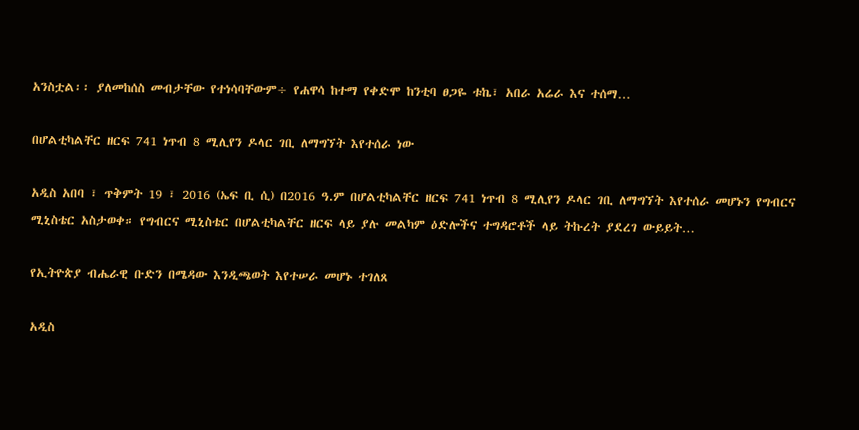አንስቷል፡፡ ያለመከሰስ መብታቸው የተነሳባቸውም÷ የሐዋሳ ከተማ የቀድሞ ከንቲባ ፀጋዬ ቱኬ፣ አበራ አሬራ እና ተሰማ…

በሆልቲካልቸር ዘርፍ 741 ነጥብ 8 ሚሊየን ዶላር ገቢ ለማግኘት እየተሰራ ነው

አዲስ አበባ ፣ ጥቅምት 19 ፣ 2016 (ኤፍ ቢ ሲ) በ2016 ዓ.ም በሆልቲካልቸር ዘርፍ 741 ነጥብ 8 ሚሊየን ዶላር ገቢ ለማግኘት እየተሰራ መሆኑን የግብርና ሚኒስቴር አስታወቀ። የግብርና ሚኒስቴር በሆልቲካልቸር ዘርፍ ላይ ያሉ መልካም ዕድሎችና ተግዳሮቶች ላይ ትኩረት ያደረገ ውይይት…

የኢትዮጵያ ብሔራዊ ቡድን በሜዳው እንዲጫወት እየተሠራ መሆኑ ተገለጸ

አዲስ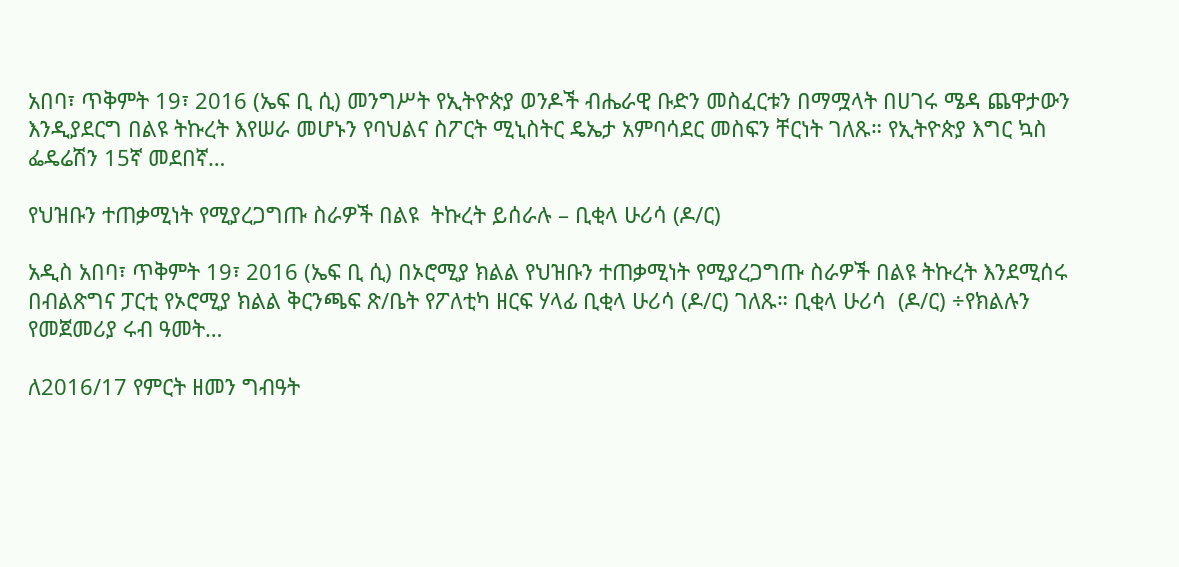አበባ፣ ጥቅምት 19፣ 2016 (ኤፍ ቢ ሲ) መንግሥት የኢትዮጵያ ወንዶች ብሔራዊ ቡድን መስፈርቱን በማሟላት በሀገሩ ሜዳ ጨዋታውን እንዲያደርግ በልዩ ትኩረት እየሠራ መሆኑን የባህልና ስፖርት ሚኒስትር ዴኤታ አምባሳደር መስፍን ቸርነት ገለጹ። የኢትዮጵያ እግር ኳስ ፌዴሬሽን 15ኛ መደበኛ…

የህዝቡን ተጠቃሚነት የሚያረጋግጡ ስራዎች በልዩ  ትኩረት ይሰራሉ – ቢቂላ ሁሪሳ (ዶ/ር)

አዲስ አበባ፣ ጥቅምት 19፣ 2016 (ኤፍ ቢ ሲ) በኦሮሚያ ክልል የህዝቡን ተጠቃሚነት የሚያረጋግጡ ስራዎች በልዩ ትኩረት እንደሚሰሩ በብልጽግና ፓርቲ የኦሮሚያ ክልል ቅርንጫፍ ጽ/ቤት የፖለቲካ ዘርፍ ሃላፊ ቢቂላ ሁሪሳ (ዶ/ር) ገለጹ። ቢቂላ ሁሪሳ  (ዶ/ር) ÷የክልሉን የመጀመሪያ ሩብ ዓመት…

ለ2016/17 የምርት ዘመን ግብዓት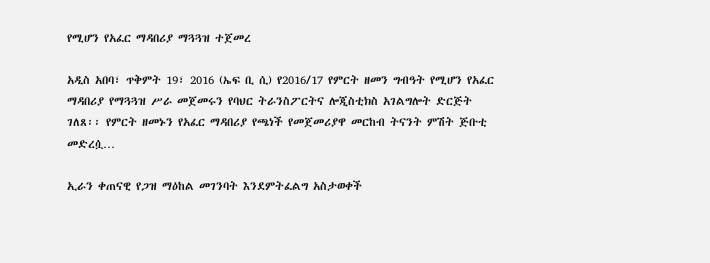የሚሆን የአፈር ማዳበሪያ ማጓጓዝ ተጀመረ

አዲስ አበባ፣ ጥቅምት 19፣ 2016 (ኤፍ ቢ ሲ) የ2016/17 የምርት ዘመን ግብዓት የሚሆን የአፈር ማዳበሪያ የማጓጓዝ ሥራ መጀመሩን የባህር ትራንስፖርትና ሎጂስቲክስ አገልግሎት ድርጅት ገለጸ፡፡ የምርት ዘመኑን የአፈር ማዳበሪያ የጫነች የመጀመሪያዋ መርከብ ትናንት ምሽት ጅቡቲ መድረሷ…

ኢራን ቀጠናዊ የጋዝ ማዕከል መገንባት እንደምትፈልግ አስታወቀች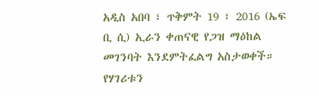አዲስ አበባ ፣ ጥቅምት 19 ፣ 2016 (ኤፍ ቢ ሲ) ኢራን ቀጠናዊ የጋዝ ማዕከል መገንባት እንደምትፈልግ አስታወቀች። የሃገሪቱን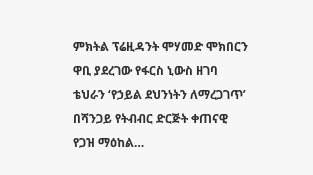ምክትል ፕሬዚዳንት ሞሃመድ ሞክበርን ዋቢ ያደረገው የፋርስ ኒውስ ዘገባ ቴህራን ‘የኃይል ደህንነትን ለማረጋገጥ’ በሻንጋይ የትብብር ድርጅት ቀጠናዊ የጋዝ ማዕከል…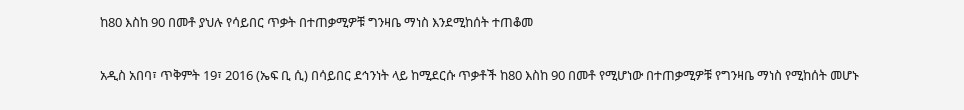ከ80 እስከ 90 በመቶ ያህሉ የሳይበር ጥቃት በተጠቃሚዎቹ ግንዛቤ ማነስ እንደሚከሰት ተጠቆመ

አዲስ አበባ፣ ጥቅምት 19፣ 2016 (ኤፍ ቢ ሲ) በሳይበር ደኅንነት ላይ ከሚደርሱ ጥቃቶች ከ80 እስከ 90 በመቶ የሚሆነው በተጠቃሚዎቹ የግንዛቤ ማነስ የሚከሰት መሆኑ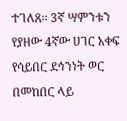ተገለጸ፡፡ 3ኛ ሣምንቱን የያዘው 4ኛው ሀገር አቀፍ የሳይበር ደኅንነት ወር በመከበር ላይ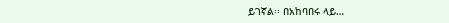ይገኛል፡፡ በአከባበሩ ላይ…